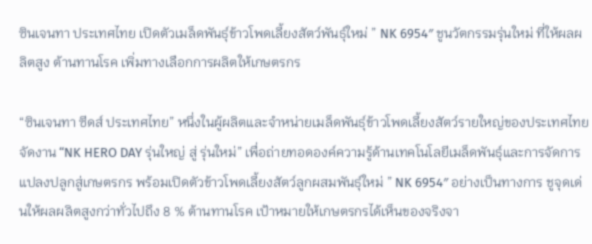ซินเจนทา ประเทศไทย เปิดตัวเมล็ดพันธุ์ข้าวโพดเลี้ยงสัตว์พันธุ์ใหม่ ” NK 6954″ ชูนวัตกรรมรุ่นใหม่ ที่ให้ผลผลิตสูง ต้านทานโรค เพิ่มทางเลือกการผลิตให้เกษตรกร

“ซินเจนทา ซีดส์ ประเทศไทย” หนึ่งในผู้ผลิตและจำหน่ายเมล็ดพันธุ์ข้าวโพดเลี้ยงสัตว์รายใหญ่ของประเทศไทย จัดงาน “NK HERO DAY รุ่นใหญ่ สู่ รุ่นใหม่” เพื่อถ่ายทอดองค์ความรู้ด้านเทคโนโลยีเมล็ดพันธุ์และการจัดการแปลงปลูกสู่เกษตรกร พร้อมเปิดตัวข้าวโพดเลี้ยงสัตว์ลูกผสมพันธุ์ใหม่ ” NK 6954″ อย่างเป็นทางการ ชูจุดเด่นให้ผลผลิตสูงกว่าทั่วไปถึง 8 % ต้านทานโรค เป้าหมายให้เกษตรกรได้เห็นของจริงจา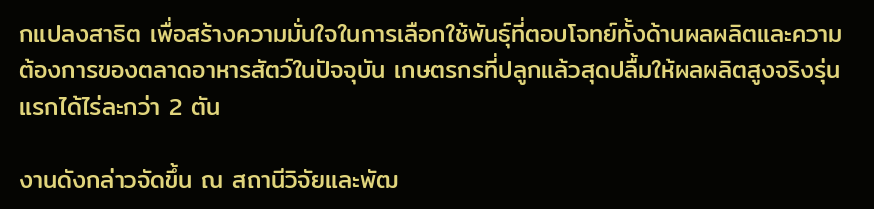กแปลงสาธิต เพื่อสร้างความมั่นใจในการเลือกใช้พันธุ์ที่ตอบโจทย์ทั้งด้านผลผลิตและความต้องการของตลาดอาหารสัตว์ในปัจจุบัน เกษตรกรที่ปลูกแล้วสุดปลื้มให้ผลผลิตสูงจริงรุ่นแรกได้ไร่ละกว่า 2 ตัน

งานดังกล่าวจัดขึ้น ณ สถานีวิจัยและพัฒ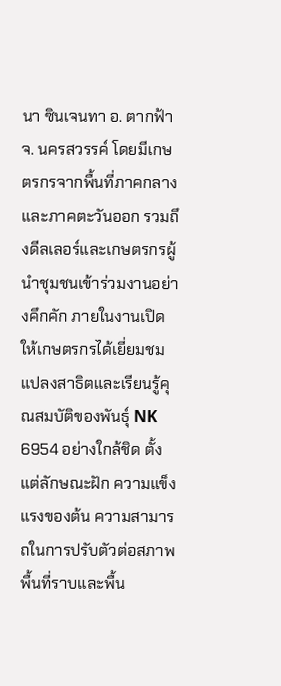นา ซินเจนทา อ. ตากฟ้า จ. นครสวรรค์ โดยมีเกษตรกรจากพื้นที่ภาคกลางและภาคตะวันออก รวมถึงดีลเลอร์และเกษตรกรผู้นำชุมชนเข้าร่วมงานอย่างคึกคัก ภายในงานเปิดให้เกษตรกรได้เยี่ยมชมแปลงสาธิตและเรียนรู้คุณสมบัติของพันธุ์ NK 6954 อย่างใกล้ชิด ตั้งแต่ลักษณะฝัก ความแข็งแรงของต้น ความสามารถในการปรับตัวต่อสภาพพื้นที่ราบและพื้น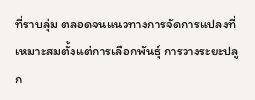ที่ราบลุ่ม ตลอดจนแนวทางการจัดการแปลงที่เหมาะสมตั้งแต่การเลือกพันธุ์ การวางระยะปลูก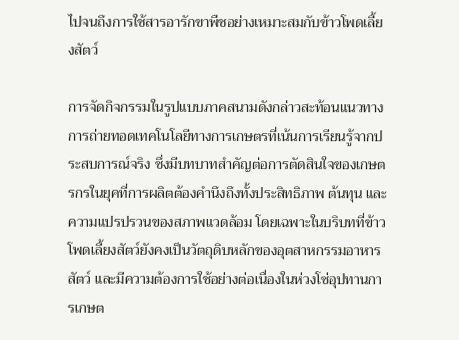ไปจนถึงการใช้สารอารักขาพืชอย่างเหมาะสมกับข้าวโพดเลี้ยงสัตว์

การจัดกิจกรรมในรูปแบบภาคสนามดังกล่าวสะท้อนแนวทางการถ่ายทอดเทคโนโลยีทางการเกษตรที่เน้นการเรียนรู้จากประสบการณ์จริง ซึ่งมีบทบาทสำคัญต่อการตัดสินใจของเกษตรกรในยุคที่การผลิตต้องคำนึงถึงทั้งประสิทธิภาพ ต้นทุน และความแปรปรวนของสภาพแวดล้อม โดยเฉพาะในบริบทที่ข้าวโพดเลี้ยงสัตว์ยังคงเป็นวัตถุดิบหลักของอุตสาหกรรมอาหารสัตว์ และมีความต้องการใช้อย่างต่อเนื่องในห่วงโซ่อุปทานการเกษต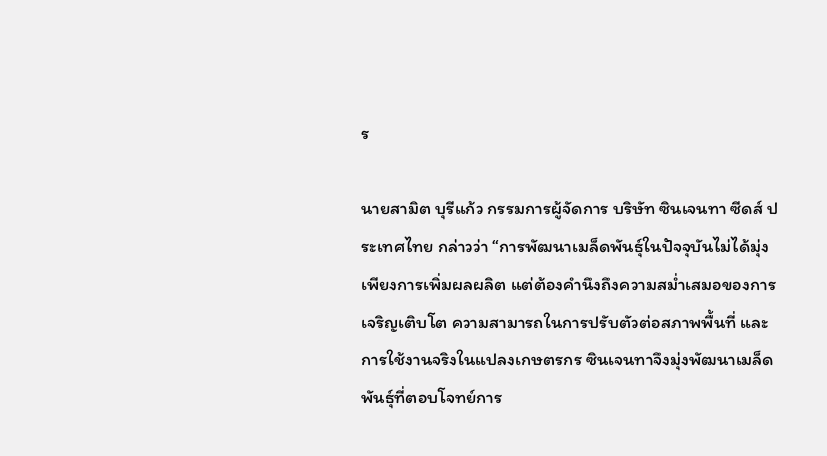ร

นายสามิต บุรีแก้ว กรรมการผู้จัดการ บริษัท ซินเจนทา ซีดส์ ประเทศไทย กล่าวว่า “การพัฒนาเมล็ดพันธุ์ในปัจจุบันไม่ได้มุ่งเพียงการเพิ่มผลผลิต แต่ต้องคำนึงถึงความสม่ำเสมอของการเจริญเติบโต ความสามารถในการปรับตัวต่อสภาพพื้นที่ และการใช้งานจริงในแปลงเกษตรกร ซินเจนทาจึงมุ่งพัฒนาเมล็ดพันธุ์ที่ตอบโจทย์การ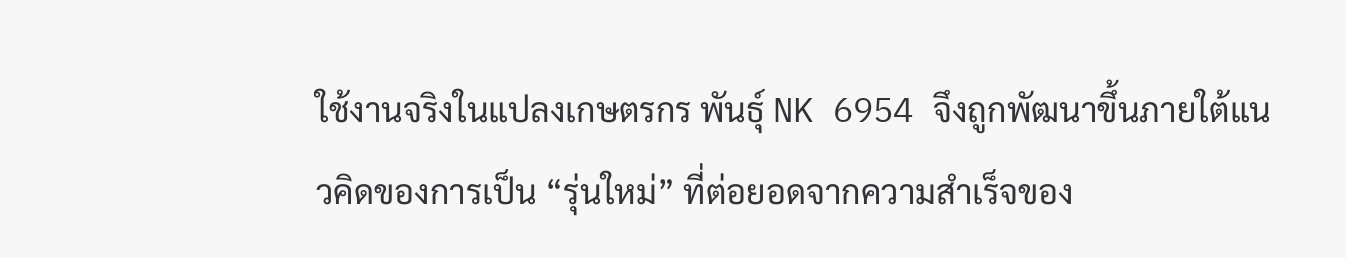ใช้งานจริงในแปลงเกษตรกร พันธุ์ NK 6954 จึงถูกพัฒนาขึ้นภายใต้แนวคิดของการเป็น “รุ่นใหม่” ที่ต่อยอดจากความสำเร็จของ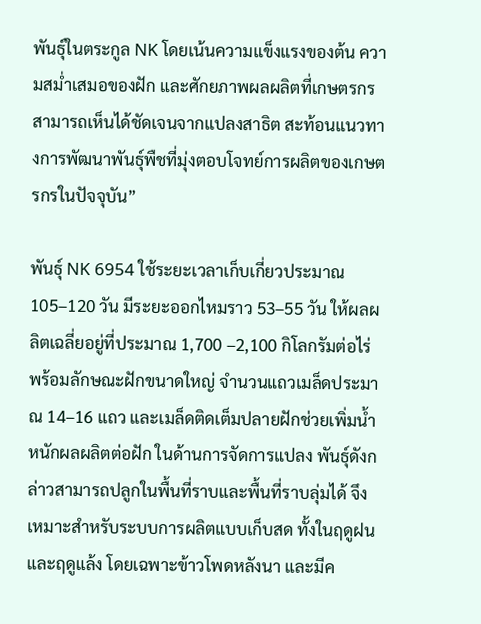พันธุ์ในตระกูล NK โดยเน้นความแข็งแรงของต้น ความสม่ำเสมอของฝัก และศักยภาพผลผลิตที่เกษตรกรสามารถเห็นได้ชัดเจนจากแปลงสาธิต สะท้อนแนวทางการพัฒนาพันธุ์พืชที่มุ่งตอบโจทย์การผลิตของเกษตรกรในปัจจุบัน”

พันธุ์ NK 6954 ใช้ระยะเวลาเก็บเกี่ยวประมาณ 105–120 วัน มีระยะออกไหมราว 53–55 วัน ให้ผลผลิตเฉลี่ยอยู่ที่ประมาณ 1,700 –2,100 กิโลกรัมต่อไร่ พร้อมลักษณะฝักขนาดใหญ่ จำนวนแถวเมล็ดประมาณ 14–16 แถว และเมล็ดติดเต็มปลายฝักช่วยเพิ่มน้ำหนักผลผลิตต่อฝัก ในด้านการจัดการแปลง พันธุ์ดังกล่าวสามารถปลูกในพื้นที่ราบและพื้นที่ราบลุ่มได้ จึงเหมาะสำหรับระบบการผลิตแบบเก็บสด ทั้งในฤดูฝนและฤดูแล้ง โดยเฉพาะข้าวโพดหลังนา และมีค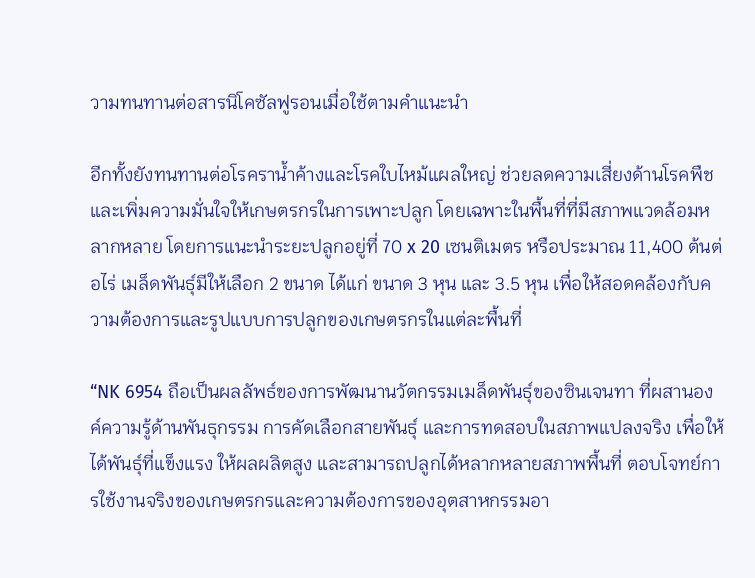วามทนทานต่อสารนิโคซัลฟูรอนเมื่อใช้ตามคำแนะนำ

อีกทั้งยังทนทานต่อโรคราน้ำค้างและโรคใบไหม้แผลใหญ่ ช่วยลดความเสี่ยงด้านโรคพืชและเพิ่มความมั่นใจให้เกษตรกรในการเพาะปลูก โดยเฉพาะในพื้นที่ที่มีสภาพแวดล้อมหลากหลาย โดยการแนะนำระยะปลูกอยู่ที่ 70 x 20 เซนติเมตร หรือประมาณ 11,400 ต้นต่อไร่ เมล็ดพันธุ์มีให้เลือก 2 ขนาด ได้แก่ ขนาด 3 หุน และ 3.5 หุน เพื่อให้สอดคล้องกับความต้องการและรูปแบบการปลูกของเกษตรกรในแต่ละพื้นที่

“NK 6954 ถือเป็นผลลัพธ์ของการพัฒนานวัตกรรมเมล็ดพันธุ์ของซินเจนทา ที่ผสานองค์ความรู้ด้านพันธุกรรม การคัดเลือกสายพันธุ์ และการทดสอบในสภาพแปลงจริง เพื่อให้ได้พันธุ์ที่แข็งแรง ให้ผลผลิตสูง และสามารถปลูกได้หลากหลายสภาพพื้นที่ ตอบโจทย์การใช้งานจริงของเกษตรกรและความต้องการของอุตสาหกรรมอา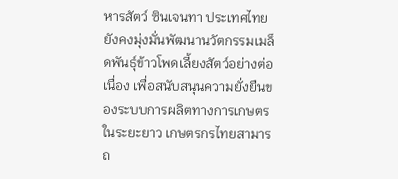หารสัตว์ ซินเจนทา ประเทศไทย ยังคงมุ่งมั่นพัฒนานวัตกรรมเมล็ดพันธุ์ข้าวโพดเลี้ยงสัตว์อย่างต่อเนื่อง เพื่อสนับสนุนความยั่งยืนของระบบการผลิตทางการเกษตรในระยะยาว เกษตรกรไทยสามารถ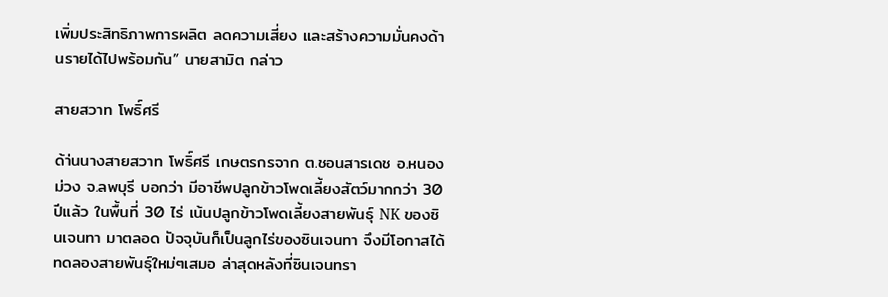เพิ่มประสิทธิภาพการผลิต ลดความเสี่ยง และสร้างความมั่นคงด้านรายได้ไปพร้อมกัน” นายสามิต กล่าว

สายสวาท โพธิ์ศรี

ด้า่นนางสายสวาท โพธิ์ศรี เกษตรกรจาก ต.ชอนสารเดช อ.หนองม่วง จ.ลพบุรี บอกว่า มีอาชีพปลูกข้าวโพดเลี้ยงสัตว์มากกว่า 30 ปีแล้ว ในพื้นที่ 30 ไร่ เน้นปลูกข้าวโพดเลี้ยงสายพันธุ์ NK ของซินเจนทา มาตลอด ปัจจุบันก็เป็นลูกไร่ของซินเจนทา จึงมีโอกาสได้ทดลองสายพันธุ์ใหม่ๆเสมอ ล่าสุดหลังที่ซินเจนทรา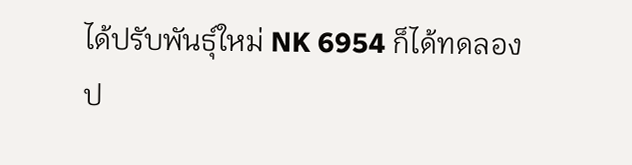ได้ปรับพันธุ์ใหม่ NK 6954 ก็ได้ทดลองป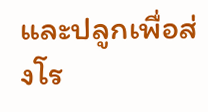และปลูกเพื่อส่งโร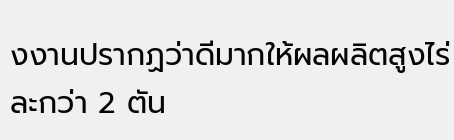งงานปรากฏว่าดีมากให้ผลผลิตสูงไร่ละกว่า 2 ตัน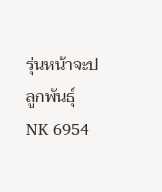รุ่นหน้าจะปลูกพันธุ์ NK 6954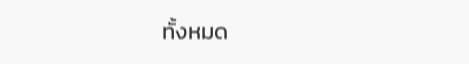ทั้งหมด